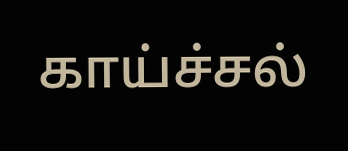காய்ச்சல்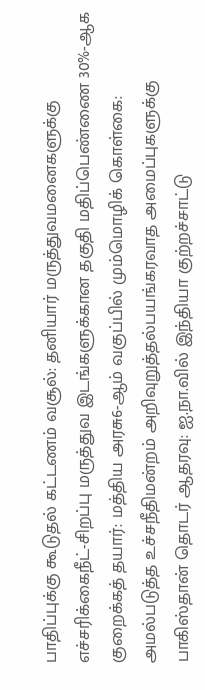பாதிப்புக்கு கூடுதல் கட்டணம் வசூல்: தனியார் மருத்துவமனைகளுக்கு எச்சரிக்கைநீட்-சிறப்பு மருத்துவ இடங்களுக்கான தகுதி மதிப்பெண்ணை 30%-ஆக குறைக்கத் தயார்: மத்திய அரசு6-ஆம் வகுப்பில் மும்மொழிக் கொள்கை: அமல்படுத்த உச்சநீதிமன்றம் அறிவுறுத்தல்பயங்கரவாத அமைப்புகளுக்கு பாகிஸ்தான் தொடர் ஆதரவு: ஐ.நா.வில் இந்தியா குற்றச்சாட்டு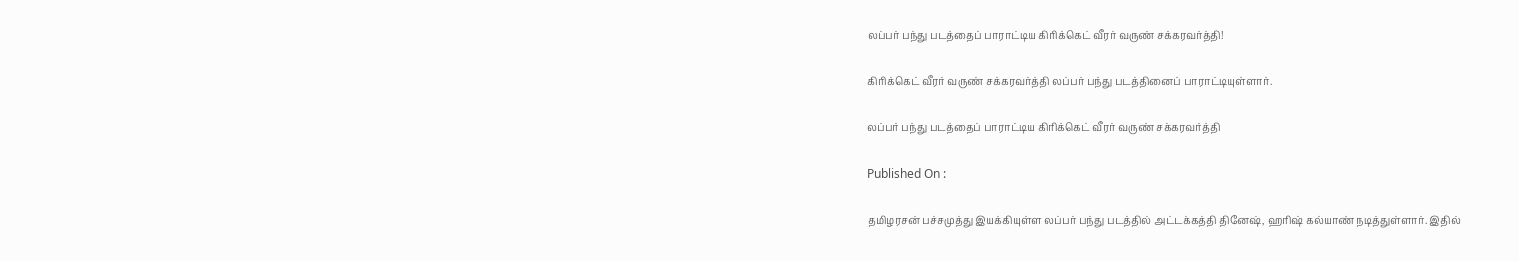லப்பர் பந்து படத்தைப் பாராட்டிய கிரிக்கெட் வீரர் வருண் சக்கரவர்த்தி!

கிரிக்கெட் வீரர் வருண் சக்கரவர்த்தி லப்பர் பந்து படத்தினைப் பாராட்டியுள்ளார்.

லப்பர் பந்து படத்தைப் பாராட்டிய கிரிக்கெட் வீரர் வருண் சக்கரவர்த்தி

Published On :

தமிழரசன் பச்சமுத்து இயக்கியுள்ள லப்பர் பந்து படத்தில் அட்டக்கத்தி தினேஷ், ஹரிஷ் கல்யாண் நடித்துள்ளார். இதில்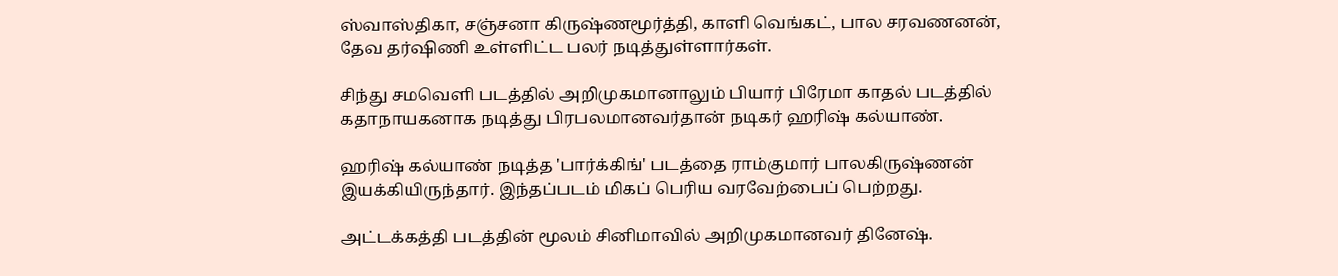ஸ்வாஸ்திகா, சஞ்சனா கிருஷ்ணமூர்த்தி, காளி வெங்கட், பால சரவணனன், தேவ தர்ஷிணி உள்ளிட்ட பலர் நடித்துள்ளார்கள்.

சிந்து சமவெளி படத்தில் அறிமுகமானாலும் பியார் பிரேமா காதல் படத்தில் கதாநாயகனாக நடித்து பிரபலமானவர்தான் நடிகர் ஹரிஷ் கல்யாண்.

ஹரிஷ் கல்யாண் நடித்த 'பார்க்கிங்' படத்தை ராம்குமார் பாலகிருஷ்ணன் இயக்கியிருந்தார். இந்தப்படம் மிகப் பெரிய வரவேற்பைப் பெற்றது.

அட்டக்கத்தி படத்தின் மூலம் சினிமாவில் அறிமுகமானவர் தினேஷ்.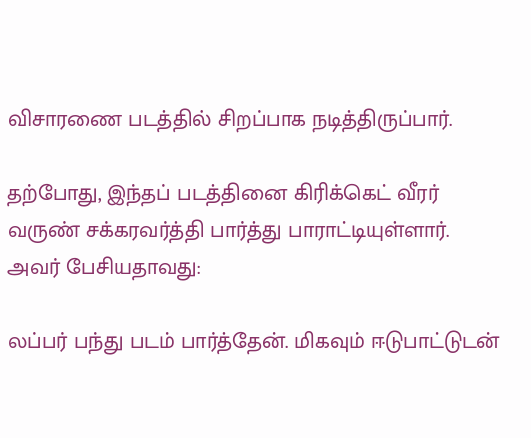விசாரணை படத்தில் சிறப்பாக நடித்திருப்பார்.

தற்போது, இந்தப் படத்தினை கிரிக்கெட் வீரர் வருண் சக்கரவர்த்தி பார்த்து பாராட்டியுள்ளார். அவர் பேசியதாவது:

லப்பர் பந்து படம் பார்த்தேன். மிகவும் ஈடுபாட்டுடன்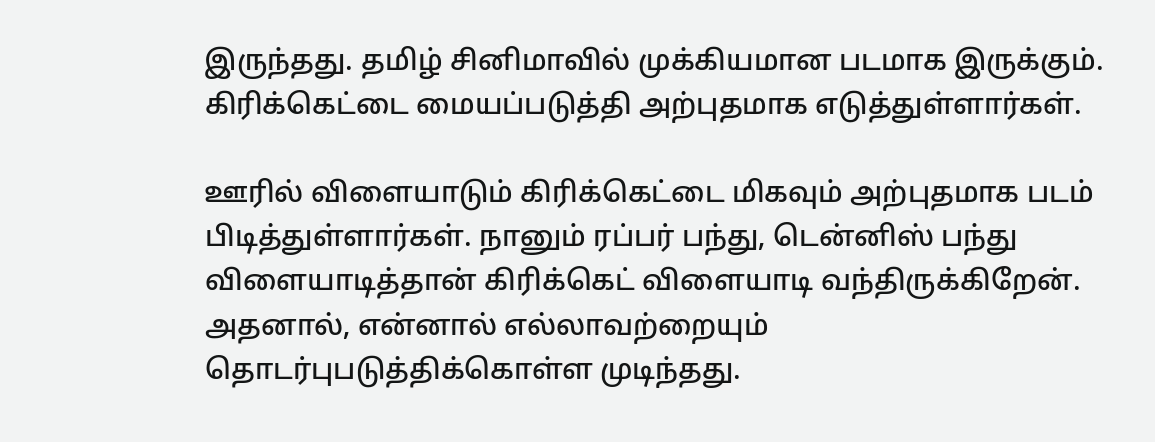இருந்தது. தமிழ் சினிமாவில் முக்கியமான படமாக இருக்கும். கிரிக்கெட்டை மையப்படுத்தி அற்புதமாக எடுத்துள்ளார்கள்.

ஊரில் விளையாடும் கிரிக்கெட்டை மிகவும் அற்புதமாக படம் பிடித்துள்ளார்கள். நானும் ரப்பர் பந்து, டென்னிஸ் பந்து விளையாடித்தான் கிரிக்கெட் விளையாடி வந்திருக்கிறேன். அதனால், என்னால் எல்லாவற்றையும் தொடர்புபடுத்திக்கொள்ள முடிந்தது.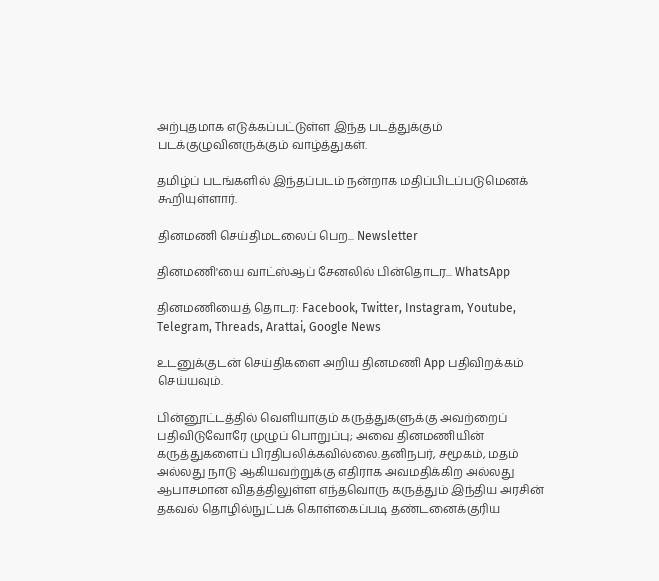அற்புதமாக எடுக்கப்பட்டுள்ள இந்த படத்துக்கும் படக்குழுவினருக்கும் வாழ்த்துகள்.

தமிழ்ப் படங்களில் இந்தப்படம் நன்றாக மதிப்பிடப்படுமெனக் கூறியுள்ளார்.

தினமணி செய்திமடலைப் பெற... Newsletter

தினமணி'யை வாட்ஸ்ஆப் சேனலில் பின்தொடர... WhatsApp

தினமணியைத் தொடர: Facebook, Twitter, Instagram, Youtube, Telegram, Threads, Arattai, Google News

உடனுக்குடன் செய்திகளை அறிய தினமணி App பதிவிறக்கம் செய்யவும்.

பின்னூட்டத்தில் வெளியாகும் கருத்துகளுக்கு அவற்றைப் பதிவிடுவோரே முழுப் பொறுப்பு; அவை தினமணியின் கருத்துகளைப் பிரதிபலிக்கவில்லை.தனிநபர், சமூகம், மதம் அல்லது நாடு ஆகியவற்றுக்கு எதிராக அவமதிக்கிற அல்லது ஆபாசமான விதத்திலுள்ள எந்தவொரு கருத்தும் இந்திய அரசின் தகவல் தொழில்நுட்பக் கொள்கைப்படி தண்டனைக்குரிய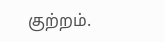குற்றம்.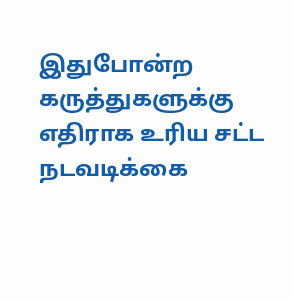இதுபோன்ற கருத்துகளுக்கு எதிராக உரிய சட்ட நடவடிக்கை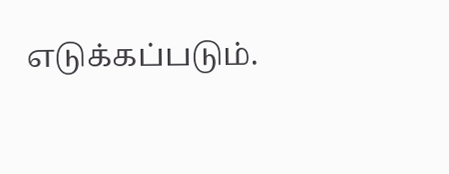எடுக்கப்படும்.